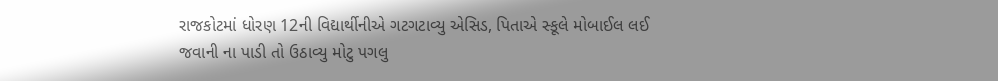રાજકોટમાં ધોરણ 12ની વિદ્યાર્થીનીએ ગટગટાવ્યુ એસિડ, પિતાએ સ્કૂલે મોબાઈલ લઈ જવાની ના પાડી તો ઉઠાવ્યુ મોટુ પગલુ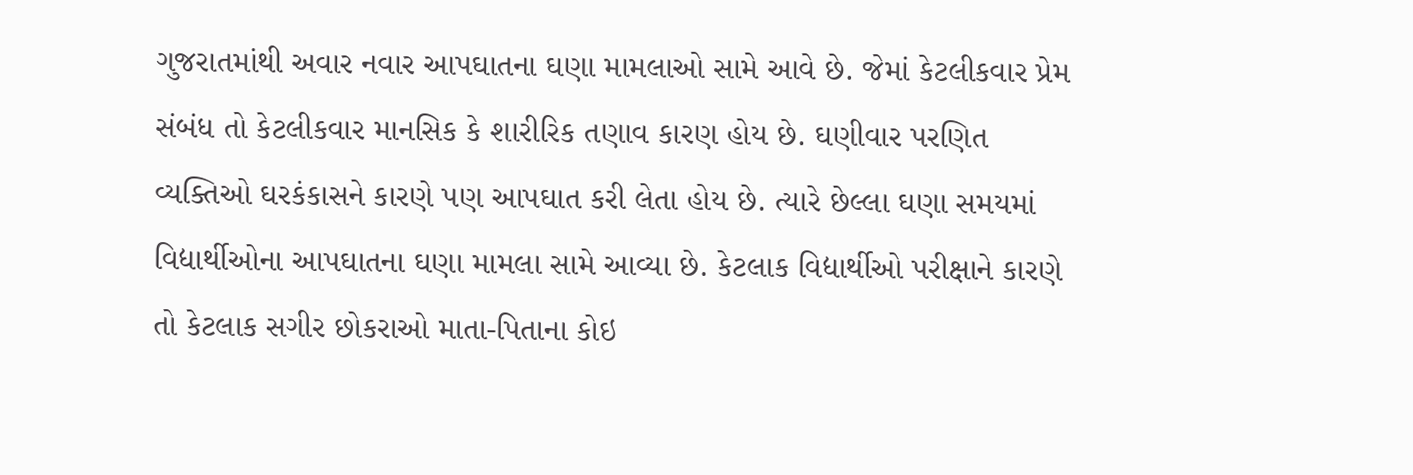ગુજરાતમાંથી અવાર નવાર આપઘાતના ઘણા મામલાઓ સામે આવે છે. જેમાં કેટલીકવાર પ્રેમ સંબંધ તો કેટલીકવાર માનસિક કે શારીરિક તણાવ કારણ હોય છે. ઘણીવાર પરણિત વ્યક્તિઓ ઘરકંકાસને કારણે પણ આપઘાત કરી લેતા હોય છે. ત્યારે છેલ્લા ઘણા સમયમાં વિદ્યાર્થીઓના આપઘાતના ઘણા મામલા સામે આવ્યા છે. કેટલાક વિદ્યાર્થીઓ પરીક્ષાને કારણે તો કેટલાક સગીર છોકરાઓ માતા-પિતાના કોઇ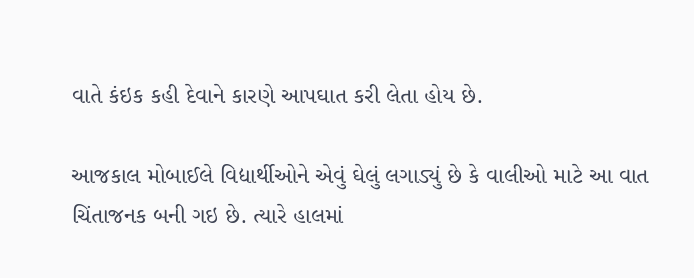વાતે કંઇક કહી દેવાને કારણે આપઘાત કરી લેતા હોય છે.

આજકાલ મોબાઈલે વિદ્યાર્થીઓને એવું ઘેલું લગાડ્યું છે કે વાલીઓ માટે આ વાત ચિંતાજનક બની ગઇ છે. ત્યારે હાલમાં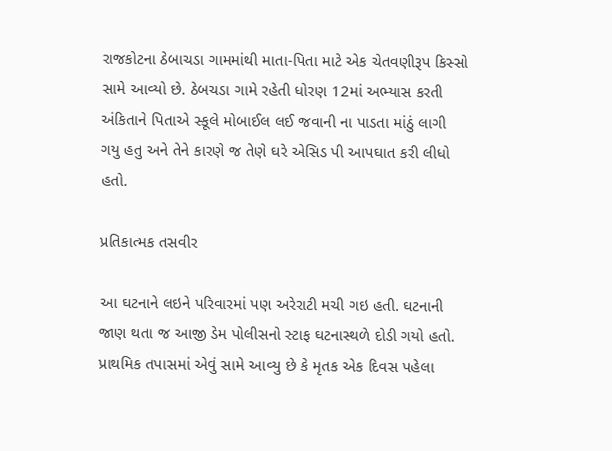રાજકોટના ઠેબાચડા ગામમાંથી માતા-પિતા માટે એક ચેતવણીરૂપ કિસ્સો સામે આવ્યો છે. ઠેબચડા ગામે રહેતી ધોરણ 12માં અભ્યાસ કરતી અંકિતાને પિતાએ સ્કૂલે મોબાઈલ લઈ જવાની ના પાડતા માંઠું લાગી ગયુ હતુ અને તેને કારણે જ તેણે ઘરે એસિડ પી આપઘાત કરી લીધો હતો.

પ્રતિકાત્મક તસવીર

આ ઘટનાને લઇને પરિવારમાં પણ અરેરાટી મચી ગઇ હતી. ઘટનાની જાણ થતા જ આજી ડેમ પોલીસનો સ્ટાફ ઘટનાસ્થળે દોડી ગયો હતો. પ્રાથમિક તપાસમાં એવું સામે આવ્યુ છે કે મૃતક એક દિવસ પહેલા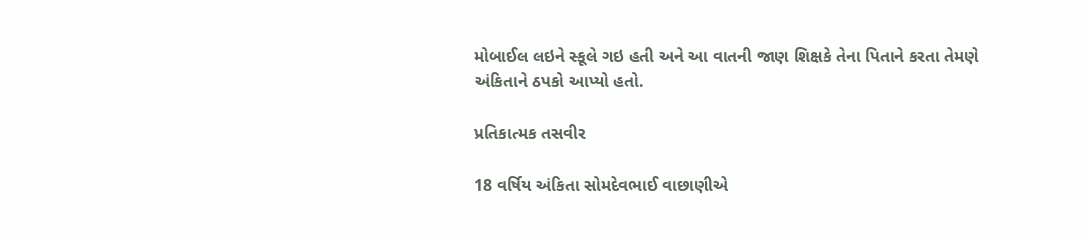મોબાઈલ લઇને સ્કૂલે ગઇ હતી અને આ વાતની જાણ શિક્ષકે તેના પિતાને કરતા તેમણે અંકિતાને ઠપકો આપ્યો હતો.

પ્રતિકાત્મક તસવીર

18 વર્ષિય અંકિતા સોમદેવભાઈ વાછાણીએ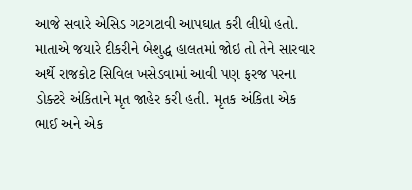આજે સવારે એસિડ ગટગટાવી આપઘાત કરી લીધો હતો. માતાએ જયારે દીકરીને બેશુદ્ધ હાલતમાં જોઇ તો તેને સારવાર અર્થે રાજકોટ સિવિલ ખસેડવામાં આવી પણ ફરજ પરના ડોક્ટરે અંકિતાને મૃત જાહેર કરી હતી. મૃતક અંકિતા એક ભાઈ અને એક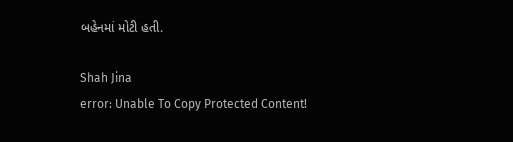બહેનમાં મોટી હતી.

Shah Jina
error: Unable To Copy Protected Content!